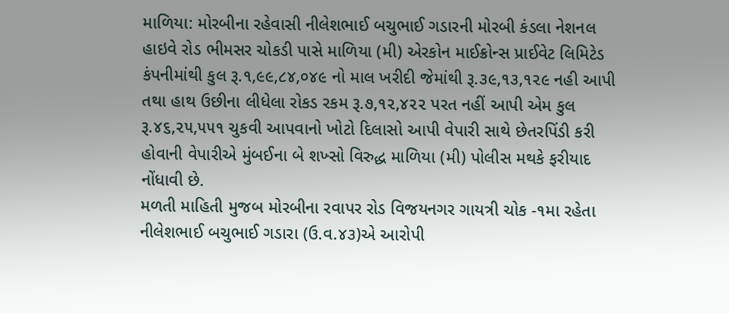માળિયા: મોરબીના રહેવાસી નીલેશભાઈ બચુભાઈ ગડારની મોરબી કંડલા નેશનલ હાઇવે રોડ ભીમસર ચોકડી પાસે માળિયા (મી) એરકોન માઈક્રોન્સ પ્રાઈવેટ લિમિટેડ કંપનીમાંથી કુલ રૂ.૧,૯૯,૮૪,૦૪૯ નો માલ ખરીદી જેમાંથી રૂ.૩૯,૧૩,૧૨૯ નહી આપી તથા હાથ ઉછીના લીધેલા રોકડ રકમ રૂ.૭,૧૨,૪૨૨ પરત નહીં આપી એમ કુલ રૂ.૪૬,૨૫,૫૫૧ ચુકવી આપવાનો ખોટો દિલાસો આપી વેપારી સાથે છેતરપિંડી કરી હોવાની વેપારીએ મુંબઈના બે શખ્સો વિરુદ્ધ માળિયા (મી) પોલીસ મથકે ફરીયાદ નોંધાવી છે.
મળતી માહિતી મુજબ મોરબીના રવાપર રોડ વિજયનગર ગાયત્રી ચોક -૧મા રહેતા નીલેશભાઈ બચુભાઈ ગડારા (ઉ.વ.૪૩)એ આરોપી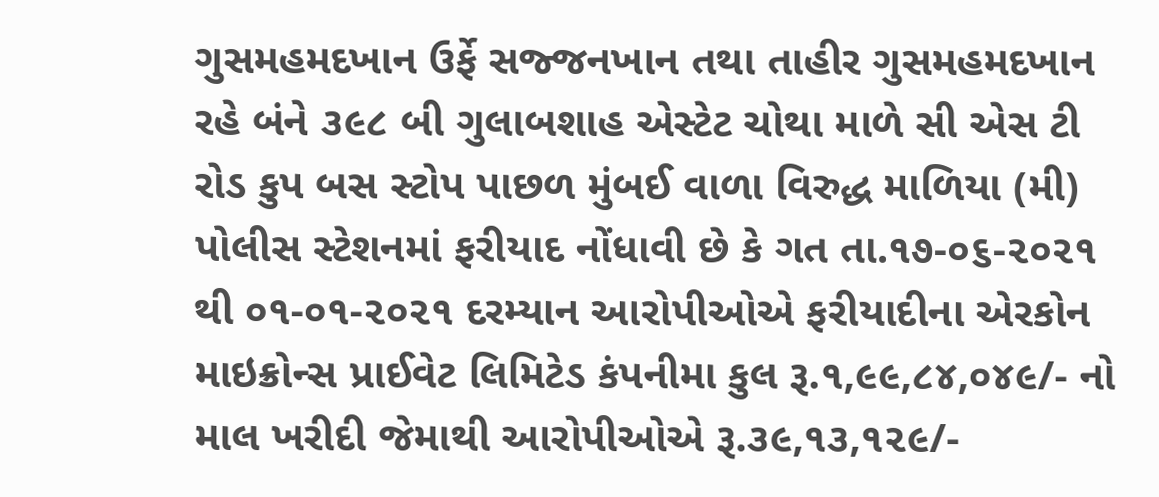ગુસમહમદખાન ઉર્ફે સજ્જનખાન તથા તાહીર ગુસમહમદખાન રહે બંને ૩૯૮ બી ગુલાબશાહ એસ્ટેટ ચોથા માળે સી એસ ટી રોડ કુપ બસ સ્ટોપ પાછળ મુંબઈ વાળા વિરુદ્ધ માળિયા (મી) પોલીસ સ્ટેશનમાં ફરીયાદ નોંધાવી છે કે ગત તા.૧૭-૦૬-૨૦૨૧ થી ૦૧-૦૧-૨૦૨૧ દરમ્યાન આરોપીઓએ ફરીયાદીના એરકોન માઇક્રોન્સ પ્રાઈવેટ લિમિટેડ કંપનીમા કુલ રૂ.૧,૯૯,૮૪,૦૪૯/- નો માલ ખરીદી જેમાથી આરોપીઓએ રૂ.૩૯,૧૩,૧૨૯/-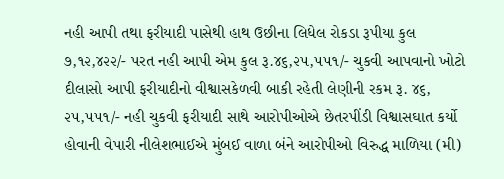નહી આપી તથા ફરીયાદી પાસેથી હાથ ઉછીના લિધેલ રોકડા રૂપીયા કુલ ૭,૧૨,૪૨૨/- પરત નહી આપી એમ કુલ રૂ.૪૬,૨૫,૫૫૧/- ચુકવી આપવાનો ખોટો દીલાસો આપી ફરીયાદીનો વીશ્વાસકેળવી બાકી રહેતી લેણીની રકમ રૂ. ૪૬, ૨૫,૫૫૧/- નહી ચુકવી ફરીયાદી સાથે આરોપીઓએ છેતરપીંડી વિશ્વાસઘાત કર્યો હોવાની વેપારી નીલેશભાઈએ મુંબઈ વાળા બંને આરોપીઓ વિરુદ્ધ માળિયા (મી)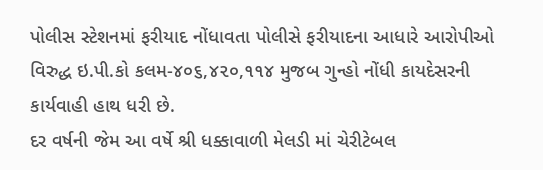પોલીસ સ્ટેશનમાં ફરીયાદ નોંધાવતા પોલીસે ફરીયાદના આધારે આરોપીઓ વિરુદ્ધ ઇ.પી.કો કલમ-૪૦૬,૪૨૦,૧૧૪ મુજબ ગુન્હો નોંધી કાયદેસરની કાર્યવાહી હાથ ધરી છે.
દર વર્ષની જેમ આ વર્ષે શ્રી ધક્કાવાળી મેલડી માં ચેરીટેબલ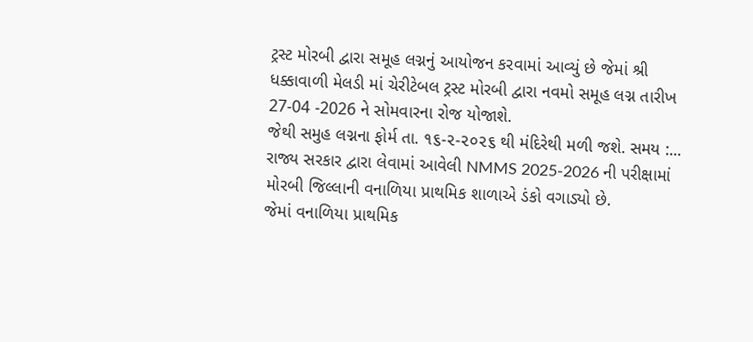ટ્રસ્ટ મોરબી દ્વારા સમૂહ લગ્નનું આયોજન કરવામાં આવ્યું છે જેમાં શ્રી ધક્કાવાળી મેલડી માં ચેરીટેબલ ટ્રસ્ટ મોરબી દ્વારા નવમો સમૂહ લગ્ન તારીખ 27-04 -2026 ને સોમવારના રોજ યોજાશે.
જેથી સમુહ લગ્નના ફોર્મ તા. ૧૬-૨-૨૦૨૬ થી મંદિરેથી મળી જશે. સમય :...
રાજ્ય સરકાર દ્વારા લેવામાં આવેલી NMMS 2025-2026 ની પરીક્ષામાં મોરબી જિલ્લાની વનાળિયા પ્રાથમિક શાળાએ ડંકો વગાડ્યો છે.
જેમાં વનાળિયા પ્રાથમિક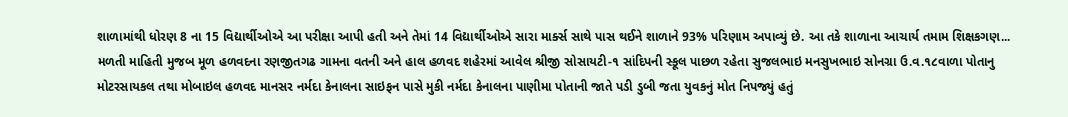શાળામાંથી ધોરણ 8 ના 15 વિદ્યાર્થીઓએ આ પરીક્ષા આપી હતી અને તેમાં 14 વિદ્યાર્થીઓએ સારા માર્ક્સ સાથે પાસ થઈને શાળાને 93% પરિણામ અપાવ્યું છે. આ તકે શાળાના આચાર્ય તમામ શિક્ષકગણ...
મળતી માહિતી મુજબ મૂળ હળવદના રણજીતગઢ ગામના વતની અને હાલ હળવદ શહેરમાં આવેલ શ્રીજી સોસાયટી-૧ સાંદિપની સ્કૂલ પાછળ રહેતા સુજલભાઇ મનસુખભાઇ સોનગ્રા ઉ.વ.૧૮વાળા પોતાનુ મોટરસાયકલ તથા મોબાઇલ હળવદ માનસર નર્મદા કેનાલના સાઇફન પાસે મુકી નર્મદા કેનાલના પાણીમા પોતાની જાતે પડી ડુબી જતા યુવકનું મોત નિપજ્યું હતું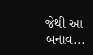જેથી આ બનાવ...